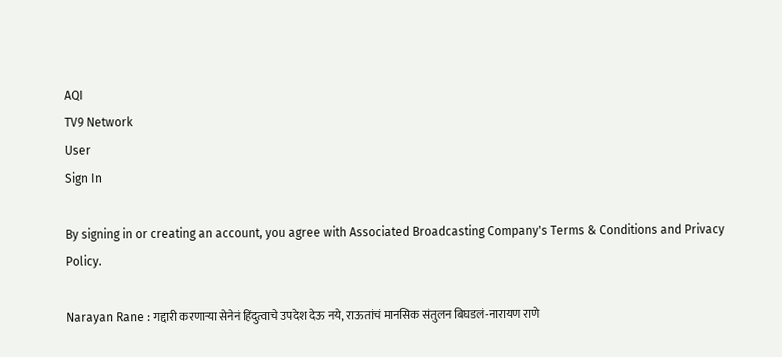AQI
TV9 Network
User
Sign In

By signing in or creating an account, you agree with Associated Broadcasting Company's Terms & Conditions and Privacy Policy.

Narayan Rane : गद्दारी करणाऱ्या सेनेनं हिंदुत्वाचे उपदेश देऊ नये, राऊतांचं मानसिक संतुलन बिघडलं-नारायण राणे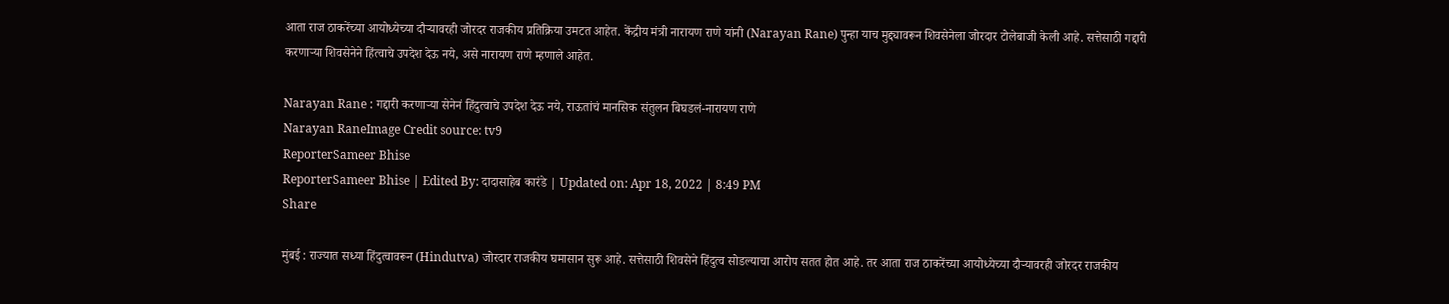आता राज ठाकरेंच्या आयोध्येच्या दौऱ्यावरही जोरदर राजकीय प्रतिक्रिया उमटत आहेत. केंद्रीय मंत्री नारायण राणे यांनी (Narayan Rane) पुन्हा याच मुद्द्यावरून शिवसेनेला जोरदार टोलेबाजी केली आहे. सत्तेसाठी गद्दारी करणाऱ्या शिवसेनेने हिंत्वाचे उपदेश देऊ नये, असे नारायण राणे म्हणाले आहेत.

Narayan Rane : गद्दारी करणाऱ्या सेनेनं हिंदुत्वाचे उपदेश देऊ नये, राऊतांचं मानसिक संतुलन बिघडलं-नारायण राणे
Narayan RaneImage Credit source: tv9
ReporterSameer Bhise
ReporterSameer Bhise | Edited By: दादासाहेब कारंडे | Updated on: Apr 18, 2022 | 8:49 PM
Share

मुंबई : राज्यात सध्या हिंदुत्वावरून (Hindutva) जोरदार राजकीय घमासान सुरू आहे. सत्तेसाठी शिवसेने हिंदुत्व सोडल्याचा आरोप सतत होत आहे. तर आता राज ठाकरेंच्या आयोध्येच्या दौऱ्यावरही जोरदर राजकीय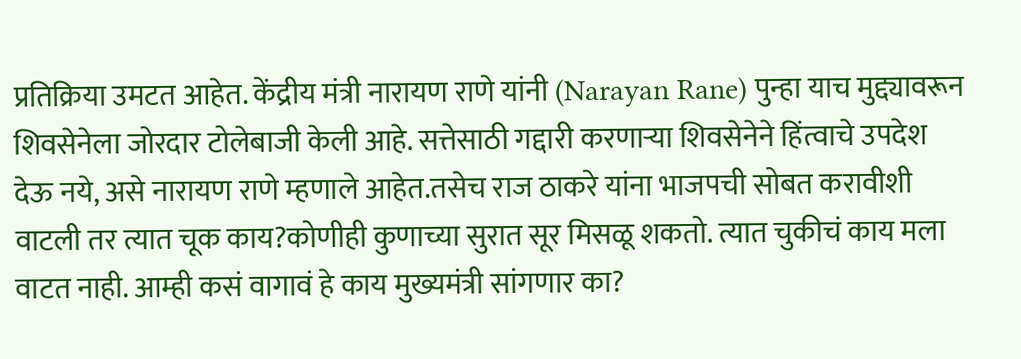प्रतिक्रिया उमटत आहेत. केंद्रीय मंत्री नारायण राणे यांनी (Narayan Rane) पुन्हा याच मुद्द्यावरून शिवसेनेला जोरदार टोलेबाजी केली आहे. सत्तेसाठी गद्दारी करणाऱ्या शिवसेनेने हिंत्वाचे उपदेश देऊ नये, असे नारायण राणे म्हणाले आहेत.तसेच राज ठाकरे यांना भाजपची सोबत करावीशी वाटली तर त्यात चूक काय?कोणीही कुणाच्या सुरात सूर मिसळू शकतो. त्यात चुकीचं काय मला वाटत नाही. आम्ही कसं वागावं हे काय मुख्यमंत्री सांगणार का?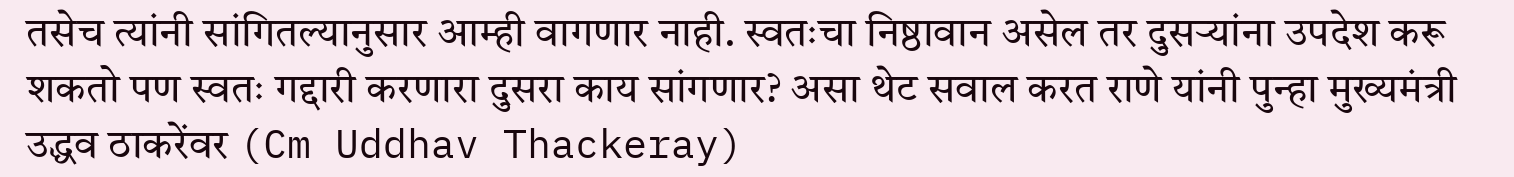तसेच त्यांनी सांगितल्यानुसार आम्ही वागणार नाही. स्वतःचा निष्ठावान असेल तर दुसऱ्यांना उपदेश करू शकतो पण स्वतः गद्दारी करणारा दुसरा काय सांगणार? असा थेट सवाल करत राणे यांनी पुन्हा मुख्यमंत्री उद्धव ठाकरेंवर (Cm Uddhav Thackeray)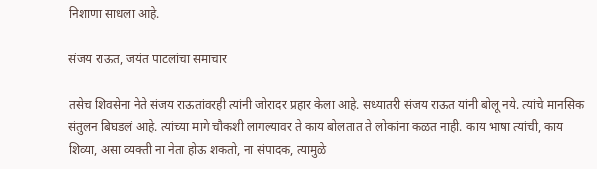निशाणा साधला आहे.

संजय राऊत, जयंत पाटलांचा समाचार

तसेच शिवसेना नेते संजय राऊतांवरही त्यांनी जोरादर प्रहार केला आहे. सध्यातरी संजय राऊत यांनी बोलू नये. त्यांचे मानसिक संतुलन बिघडलं आहे. त्यांच्या मागे चौकशी लागल्यावर ते काय बोलतात ते लोकांना कळत नाही. काय भाषा त्यांची, काय शिव्या, असा व्यक्ती ना नेता होऊ शकतो, ना संपादक, त्यामुळे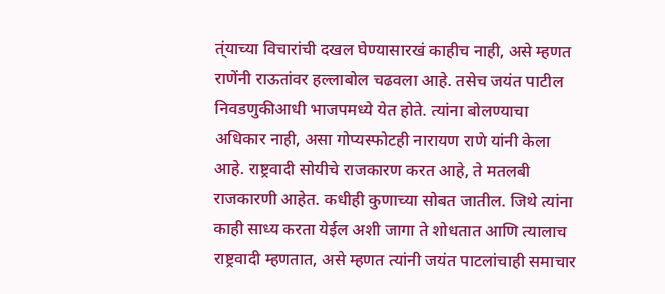त्ंयाच्या विचारांची दखल घेण्यासारखं काहीच नाही, असे म्हणत राणेंनी राऊतांवर हल्लाबोल चढवला आहे. तसेच जयंत पाटील निवडणुकीआधी भाजपमध्ये येत होते. त्यांना बोलण्याचा अधिकार नाही, असा गोप्यस्फोटही नारायण राणे यांनी केला आहे. राष्ट्रवादी सोयीचे राजकारण करत आहे, ते मतलबी राजकारणी आहेत. कधीही कुणाच्या सोबत जातील. जिथे त्यांना काही साध्य करता येईल अशी जागा ते शोधतात आणि त्यालाच राष्ट्रवादी म्हणतात, असे म्हणत त्यांनी जयंत पाटलांचाही समाचार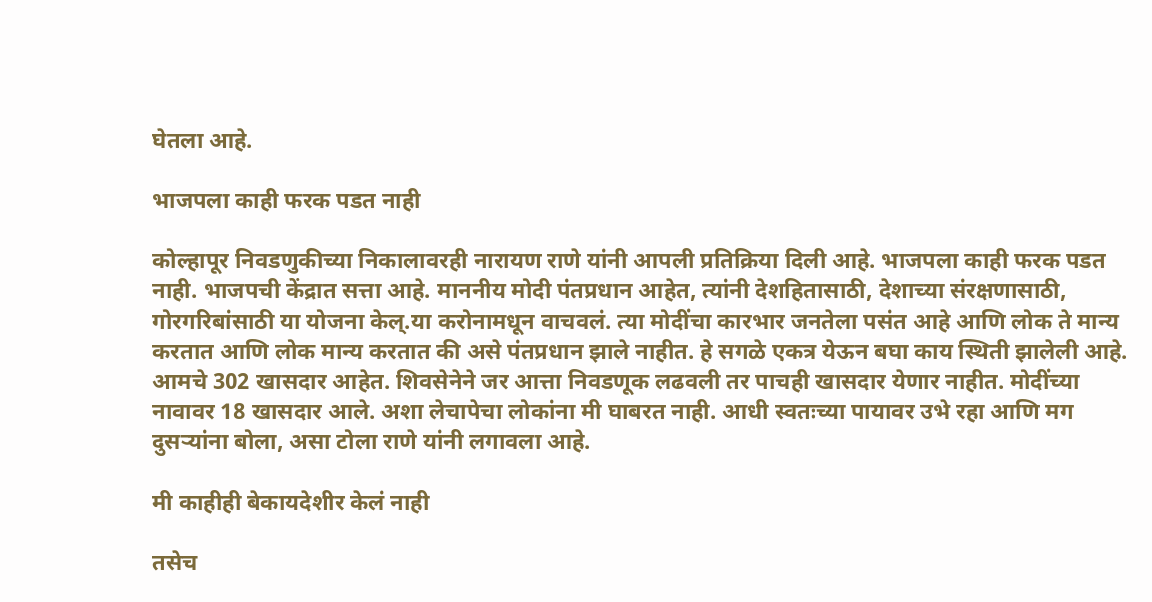घेतला आहे.

भाजपला काही फरक पडत नाही

कोल्हापूर निवडणुकीच्या निकालावरही नारायण राणे यांनी आपली प्रतिक्रिया दिली आहे. भाजपला काही फरक पडत नाही. भाजपची केंद्रात सत्ता आहे. माननीय मोदी पंतप्रधान आहेत, त्यांनी देशहितासाठी, देशाच्या संरक्षणासाठी, गोरगरिबांसाठी या योजना केल्.या करोनामधून वाचवलं. त्या मोदींचा कारभार जनतेला पसंत आहे आणि लोक ते मान्य करतात आणि लोक मान्य करतात की असे पंतप्रधान झाले नाहीत. हे सगळे एकत्र येऊन बघा काय स्थिती झालेली आहे. आमचे 302 खासदार आहेत. शिवसेनेने जर आत्ता निवडणूक लढवली तर पाचही खासदार येणार नाहीत. मोदींच्या नावावर 18 खासदार आले. अशा लेचापेचा लोकांना मी घाबरत नाही. आधी स्वतःच्या पायावर उभे रहा आणि मग दुसऱ्यांना बोला, असा टोला राणे यांनी लगावला आहे.

मी काहीही बेकायदेशीर केलं नाही

तसेच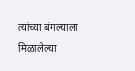त्यांच्या बंगल्याला मिळालेल्या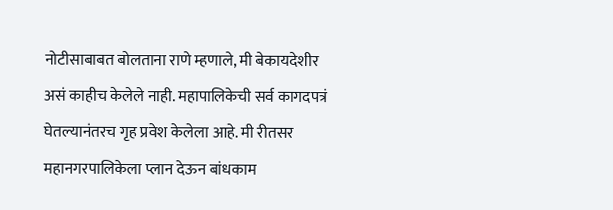नोटीसाबाबत बोलताना राणे म्हणाले, मी बेकायदेशीर असं काहीच केलेले नाही. महापालिकेची सर्व कागदपत्रं घेतल्यानंतरच गृह प्रवेश केलेला आहे. मी रीतसर महानगरपालिकेला प्लान देऊन बांधकाम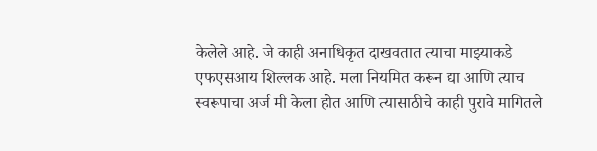केलेले आहे. जे काही अनाधिकृत दाखवतात त्याचा माझ्याकडे एफएसआय शिल्लक आहे. मला नियमित करून द्या आणि त्याच स्वरूपाचा अर्ज मी केला होत आणि त्यासाठीचे काही पुरावे मागितले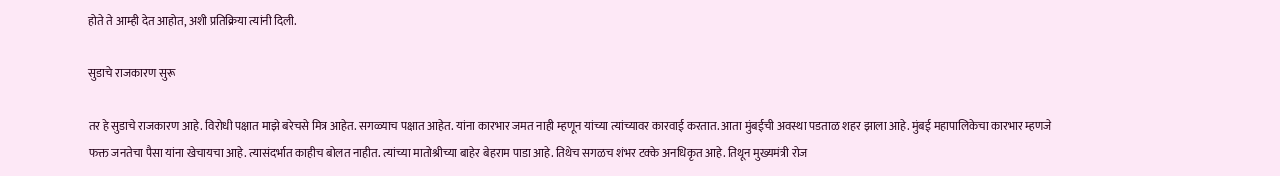होते ते आम्ही देत आहोत, अशी प्रतिक्रिया त्यांनी दिली.

सुडाचे राजकारण सुरू

तर हे सुडाचे राजकारण आहे. विरोधी पक्षात माझे बरेचसे मित्र आहेत. सगळ्याच पक्षात आहेत. यांना कारभार जमत नाही म्हणून यांच्या त्यांच्यावर कारवाई करतात. आता मुंबईची अवस्था पडताळ शहर झाला आहे. मुंबई महापालिकेचा कारभार म्हणजे फक्त जनतेचा पैसा यांना खेचायचा आहे. त्यासंदर्भात काहीच बोलत नाहीत. त्यांच्या मातोश्रीच्या बाहेर बेहराम पाडा आहे. तिथेच सगळच शंभर टक्के अनधिकृत आहे. तिथून मुख्यमंत्री रोज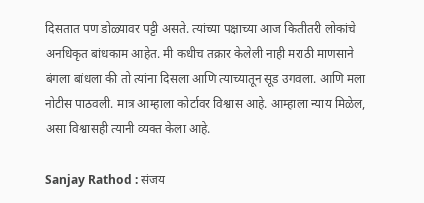दिसतात पण डोळ्यावर पट्टी असते. त्यांच्या पक्षाच्या आज कितीतरी लोकांचे अनधिकृत बांधकाम आहेत. मी कधीच तक्रार केलेली नाही मराठी माणसाने बंगला बांधला की तो त्यांना दिसला आणि त्याच्यातून सूड उगवला. आणि मला नोटीस पाठवली. मात्र आम्हाला कोर्टावर विश्वास आहे. आम्हाला न्याय मिळेल, असा विश्वासही त्यानी व्यक्त केला आहे.

Sanjay Rathod : संजय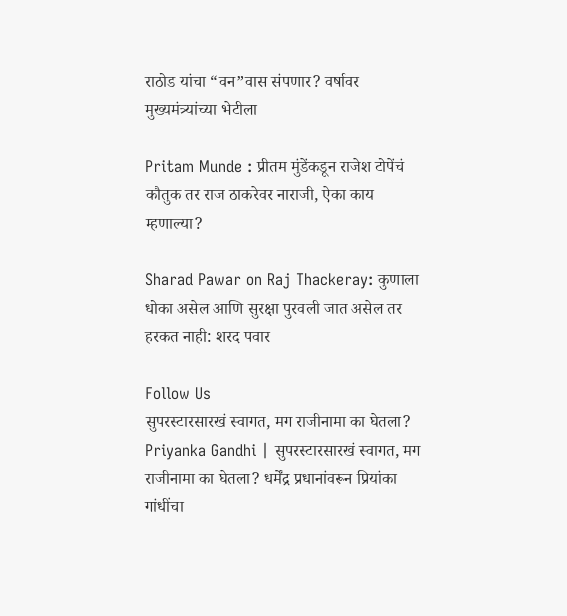राठोड यांचा “वन”वास संपणार? वर्षावर मुख्यमंत्र्यांच्या भेटीला

Pritam Munde : प्रीतम मुंडेंकडून राजेश टोपेंचं कौतुक तर राज ठाकरेवर नाराजी, ऐका काय म्हणाल्या?

Sharad Pawar on Raj Thackeray: कुणाला धोका असेल आणि सुरक्षा पुरवली जात असेल तर हरकत नाही: शरद पवार

Follow Us
सुपरस्टारसारखं स्वागत, मग राजीनामा का घेतला?
Priyanka Gandhi | सुपरस्टारसारखं स्वागत, मग राजीनामा का घेतला? धर्मेंद्र प्रधानांवरून प्रियांका गांधींचा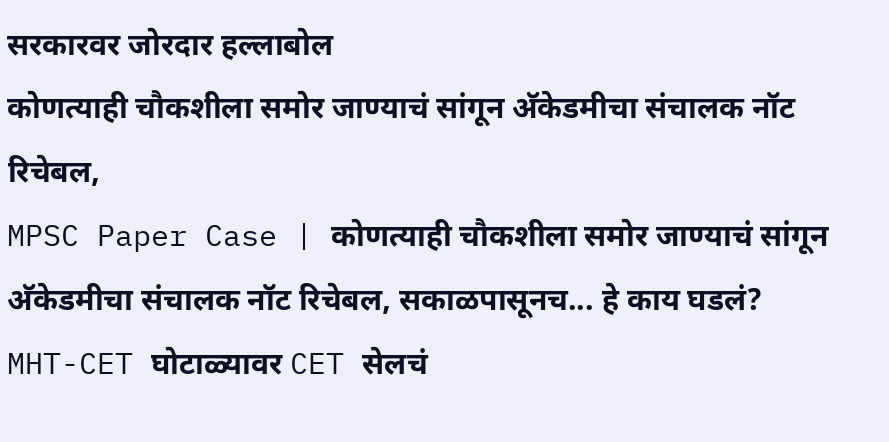सरकारवर जोरदार हल्लाबोल
कोणत्याही चौकशीला समोर जाण्याचं सांगून अ‍ॅकेडमीचा संचालक नॉट रिचेबल,
MPSC Paper Case | कोणत्याही चौकशीला समोर जाण्याचं सांगून अ‍ॅकेडमीचा संचालक नॉट रिचेबल, सकाळपासूनच... हे काय घडलं?
MHT-CET घोटाळ्यावर CET सेलचं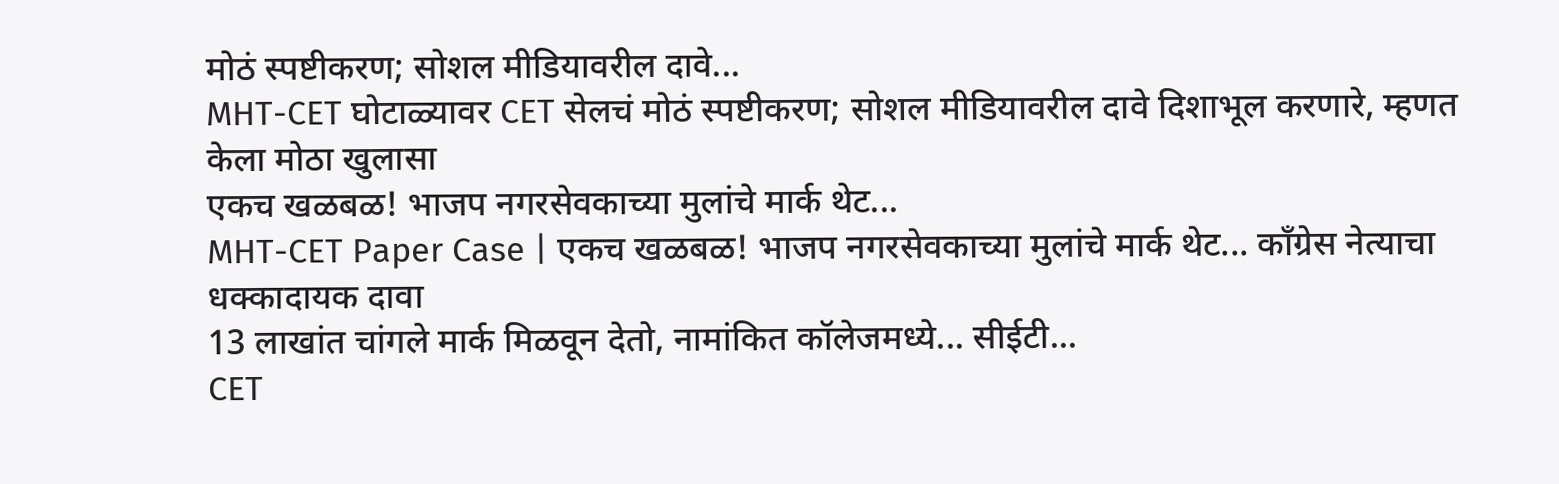मोठं स्पष्टीकरण; सोशल मीडियावरील दावे...
MHT-CET घोटाळ्यावर CET सेलचं मोठं स्पष्टीकरण; सोशल मीडियावरील दावे दिशाभूल करणारे, म्हणत केला मोठा खुलासा
एकच खळबळ! भाजप नगरसेवकाच्या मुलांचे मार्क थेट...
MHT-CET Paper Case | एकच खळबळ! भाजप नगरसेवकाच्या मुलांचे मार्क थेट... काँग्रेस नेत्याचा धक्कादायक दावा
13 लाखांत चांगले मार्क मिळवून देतो, नामांकित कॉलेजमध्ये... सीईटी...
CET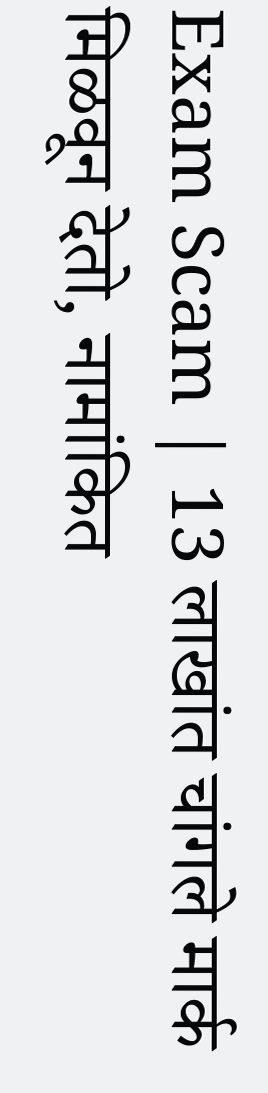Exam Scam | 13 लाखांत चांगले मार्क मिळवून देतो, नामांकित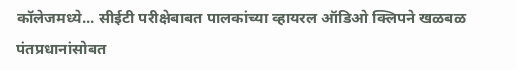कॉलेजमध्ये... सीईटी परीक्षेबाबत पालकांच्या व्हायरल ऑडिओ क्लिपने खळबळ
पंतप्रधानांसोबत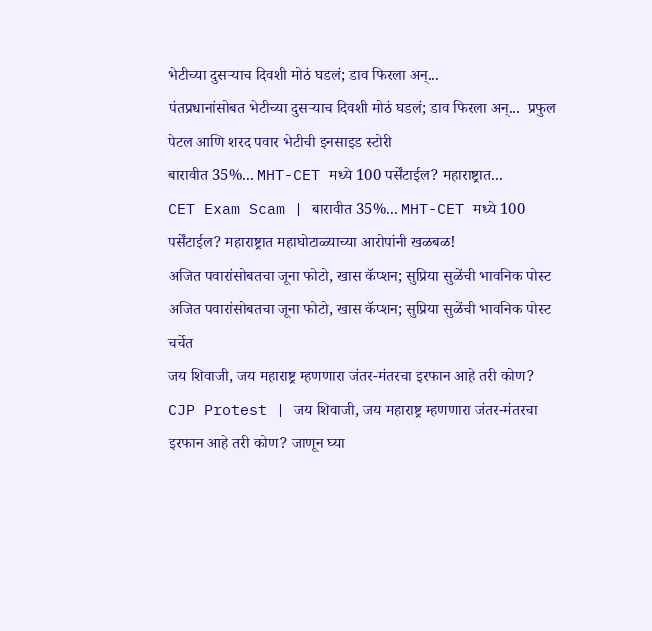भेटीच्या दुसऱ्याच दिवशी मोठं घडलं; डाव फिरला अन्...
पंतप्रधानांसोबत भेटीच्या दुसऱ्याच दिवशी मोठं घडलं; डाव फिरला अन्...  प्रफुल पेटल आणि शरद पवार भेटीची इनसाइड स्टोरी
बारावीत 35%... MHT-CET मध्ये 100 पर्सेंटाईल? महाराष्ट्रात...
CET Exam Scam | बारावीत 35%... MHT-CET मध्ये 100 पर्सेंटाईल? महाराष्ट्रात महाघोटाळ्याच्या आरोपांनी खळबळ!
अजित पवारांसोबतचा जूना फोटो, खास कॅप्शन; सुप्रिया सुळेंची भावनिक पोस्ट
अजित पवारांसोबतचा जूना फोटो, खास कॅप्शन; सुप्रिया सुळेंची भावनिक पोस्ट चर्चेत
जय शिवाजी, जय महाराष्ट्र म्हणणारा जंतर-मंतरचा इरफान आहे तरी कोण?
CJP Protest | जय शिवाजी, जय महाराष्ट्र म्हणणारा जंतर-मंतरचा इरफान आहे तरी कोण? जाणून घ्या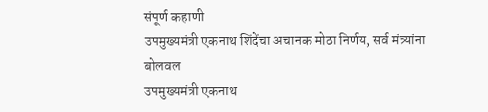संपूर्ण कहाणी
उपमुख्यमंत्री एकनाथ शिंदेंचा अचानक मोठा निर्णय, सर्व मंत्र्यांना बोलवल
उपमुख्यमंत्री एकनाथ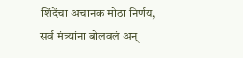शिंदेंचा अचानक मोठा निर्णय, सर्व मंत्र्यांना बोलवलं अन्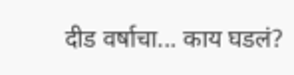दीड वर्षाचा... काय घडलं?